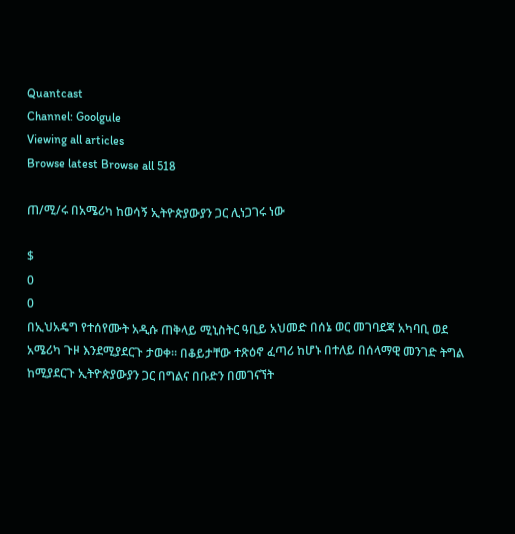Quantcast
Channel: Goolgule
Viewing all articles
Browse latest Browse all 518

ጠ/ሚ/ሩ በአሜሪካ ከወሳኝ ኢትዮጵያውያን ጋር ሊነጋገሩ ነው

$
0
0
በኢህአዴግ የተሰየሙት አዲሱ ጠቅላይ ሚኒስትር ዓቢይ አህመድ በሰኔ ወር መገባደጃ አካባቢ ወደ አሜሪካ ጉዞ እንደሚያደርጉ ታወቀ። በቆይታቸው ተጽዕኖ ፈጣሪ ከሆኑ በተለይ በሰላማዊ መንገድ ትግል ከሚያደርጉ ኢትዮጵያውያን ጋር በግልና በቡድን በመገናኘት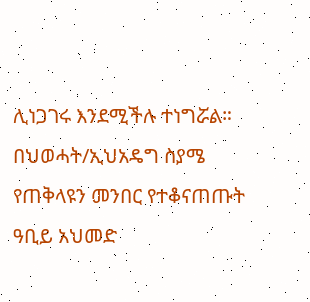ሊነጋገሩ እንደሚችሉ ተነግሯል። በህወሓት/ኢህአዴግ ስያሜ የጠቅላዩን መንበር የተቆናጠጡት ዓቢይ አህመድ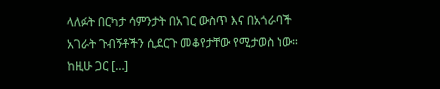ላለፉት በርካታ ሳምንታት በአገር ውስጥ እና በአጎራባች አገራት ጉብኝቶችን ሲደርጉ መቆየታቸው የሚታወስ ነው። ከዚሁ ጋር […]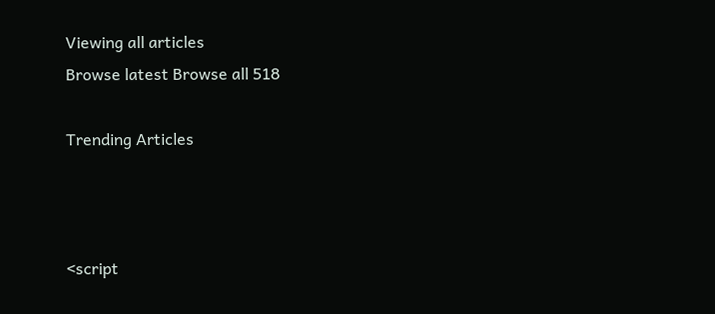Viewing all articles
Browse latest Browse all 518

Trending Articles



<script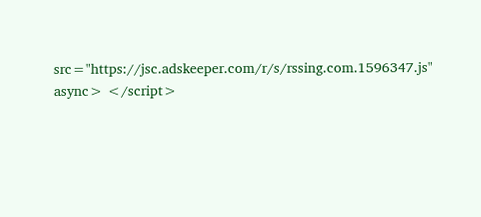src="https://jsc.adskeeper.com/r/s/rssing.com.1596347.js" async> </script>